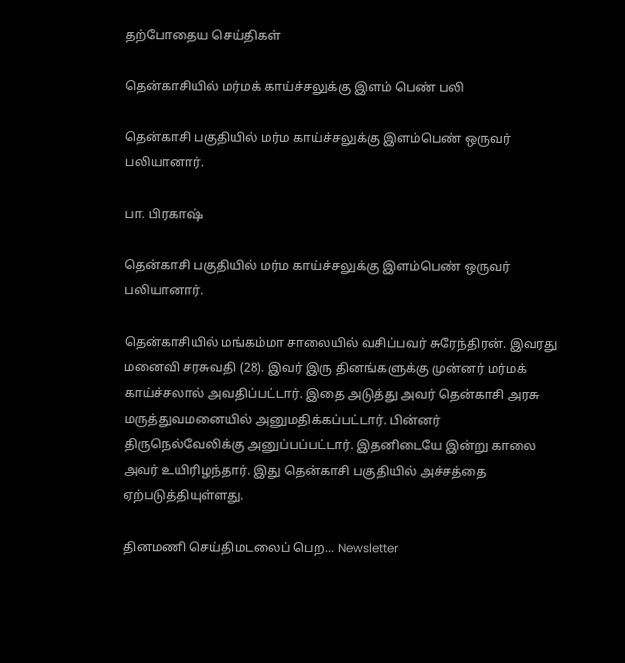தற்போதைய செய்திகள்

தென்காசியில் மர்மக் காய்ச்சலுக்கு இளம் பெண் பலி

தென்காசி பகுதியில் மர்ம காய்ச்சலுக்கு இளம்பெண் ஒருவர் பலியானார்.

பா. பிரகாஷ்

தென்காசி பகுதியில் மர்ம காய்ச்சலுக்கு இளம்பெண் ஒருவர் பலியானார்.

தென்காசியில் மங்கம்மா சாலையில் வசிப்பவர் சுரேந்திரன். இவரது மனைவி சரசுவதி (28). இவர் இரு தினங்களுக்கு முன்னர் மர்மக் காய்ச்சலால் அவதிப்பட்டார். இதை அடுத்து அவர் தென்காசி அரசு மருத்துவமனையில் அனுமதிக்கப்பட்டார். பின்னர் திருநெல்வேலிக்கு அனுப்பப்பட்டார். இதனிடையே இன்று காலை அவர் உயிரிழந்தார். இது தென்காசி பகுதியில் அச்சத்தை ஏற்படுத்தியுள்ளது.

தினமணி செய்திமடலைப் பெற... Newsletter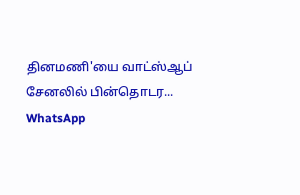தினமணி'யை வாட்ஸ்ஆப் சேனலில் பின்தொடர... WhatsApp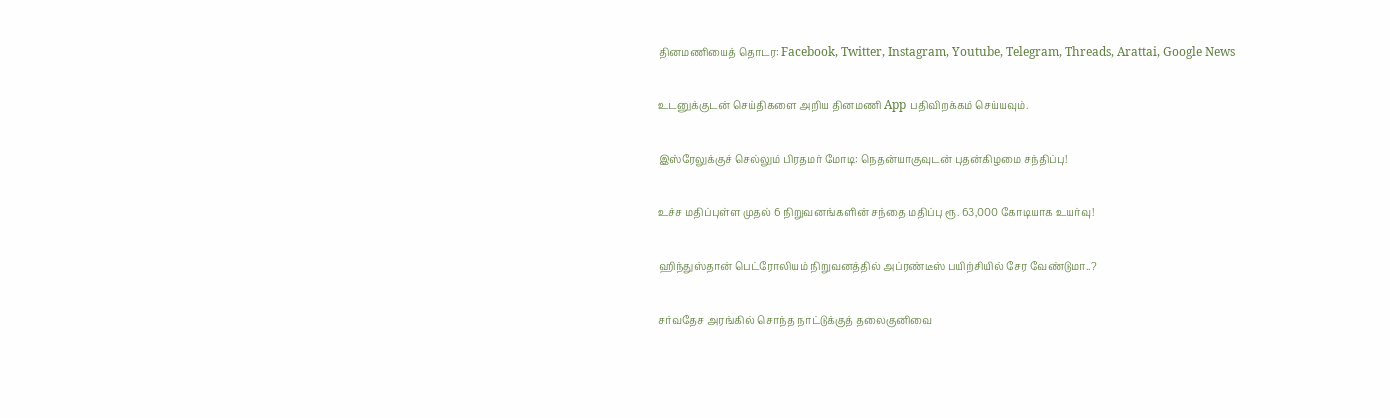தினமணியைத் தொடர: Facebook, Twitter, Instagram, Youtube, Telegram, Threads, Arattai, Google News

உடனுக்குடன் செய்திகளை அறிய தினமணி App பதிவிறக்கம் செய்யவும்.

இஸ்ரேலுக்குச் செல்லும் பிரதமர் மோடி: நெதன்யாகுவுடன் புதன்கிழமை சந்திப்பு!

உச்ச மதிப்புள்ள முதல் 6 நிறுவனங்களின் சந்தை மதிப்பு ரூ. 63,000 கோடியாக உயர்வு!

ஹிந்துஸ்தான் பெட்ரோலியம் நிறுவனத்தில் அப்ரண்டீஸ் பயிற்சியில் சேர வேண்டுமா..?

சர்வதேச அரங்கில் சொந்த நாட்டுக்குத் தலைகுனிவை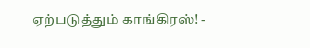ஏற்படுத்தும் காங்கிரஸ்! -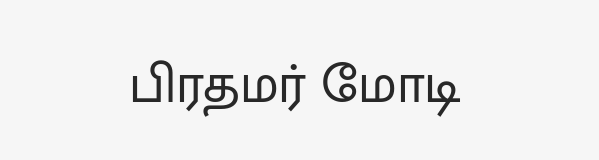பிரதமர் மோடி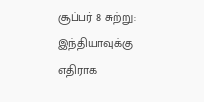சூப்பர் 8 சுற்று: இந்தியாவுக்கு எதிராக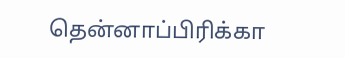தென்னாப்பிரிக்கா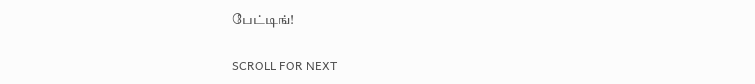பேட்டிங்!

SCROLL FOR NEXT